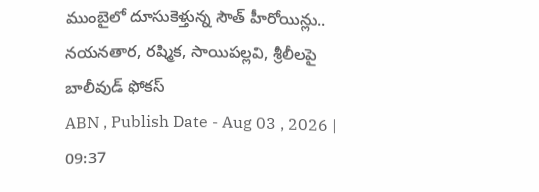ముంబైలో దూసుకెళ్తున్న సౌత్ హీరోయిన్లు.. నయనతార, రష్మిక, సాయిపల్లవి, శ్రీలీలపై బాలీవుడ్ ఫోకస్
ABN , Publish Date - Aug 03 , 2026 | 09:37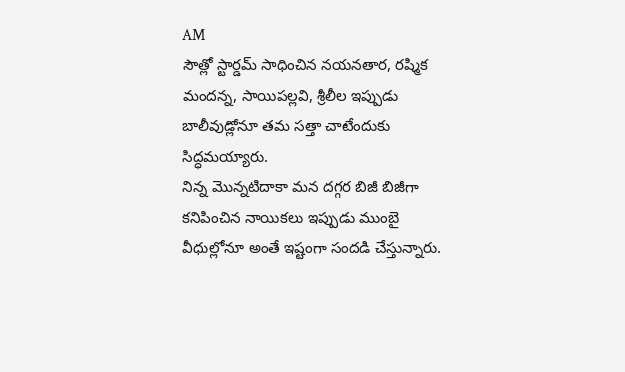AM
సౌత్లో స్టార్డమ్ సాధించిన నయనతార, రష్మిక మందన్న, సాయిపల్లవి, శ్రీలీల ఇప్పుడు బాలీవుడ్లోనూ తమ సత్తా చాటేందుకు సిద్ధమయ్యారు.
నిన్న మొన్నటిదాకా మన దగ్గర బిజీ బిజీగా కనిపించిన నాయికలు ఇప్పుడు ముంబై వీధుల్లోనూ అంతే ఇష్టంగా సందడి చేస్తున్నారు.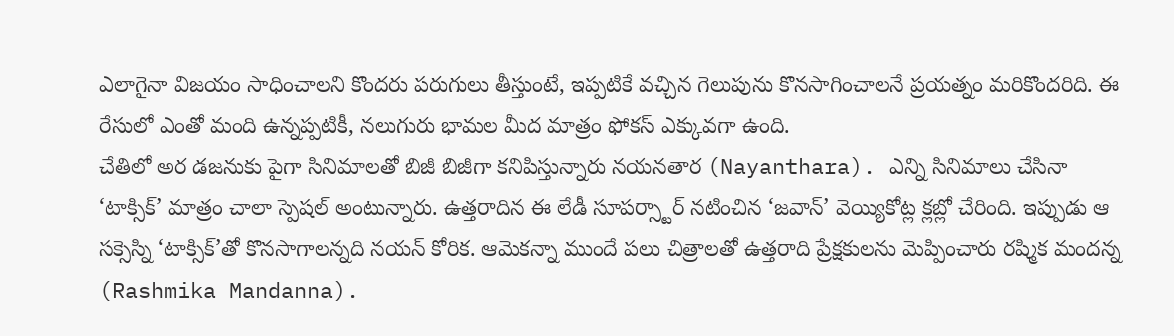ఎలాగైనా విజయం సాధించాలని కొందరు పరుగులు తీస్తుంటే, ఇప్పటికే వచ్చిన గెలుపును కొనసాగించాలనే ప్రయత్నం మరికొందరిది. ఈ రేసులో ఎంతో మంది ఉన్నప్పటికీ, నలుగురు భామల మీద మాత్రం ఫోకస్ ఎక్కువగా ఉంది.
చేతిలో అర డజనుకు పైగా సినిమాలతో బిజీ బిజీగా కనిపిస్తున్నారు నయనతార (Nayanthara). ఎన్ని సినిమాలు చేసినా ‘టాక్సిక్’ మాత్రం చాలా స్పెషల్ అంటున్నారు. ఉత్తరాదిన ఈ లేడీ సూపర్స్టార్ నటించిన ‘జవాన్’ వెయ్యికోట్ల క్లబ్లో చేరింది. ఇప్పుడు ఆ సక్సెస్ని ‘టాక్సిక్’తో కొనసాగాలన్నది నయన్ కోరిక. ఆమెకన్నా ముందే పలు చిత్రాలతో ఉత్తరాది ప్రేక్షకులను మెప్పించారు రష్మిక మందన్న (Rashmika Mandanna).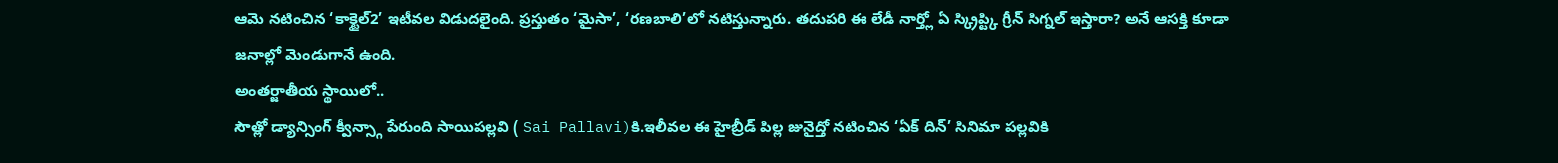ఆమె నటించిన ‘కాక్టైల్2’ ఇటీవల విడుదలైంది. ప్రస్తుతం ‘మైసా’, ‘రణబాలి’లో నటిస్తున్నారు. తదుపరి ఈ లేడీ నార్త్లో ఏ స్క్రిప్ట్కి గ్రీన్ సిగ్నల్ ఇస్తారా? అనే ఆసక్తి కూడా జనాల్లో మెండుగానే ఉంది.
అంతర్జాతీయ స్థాయిలో..
సౌత్లో డ్యాన్సింగ్ క్వీన్స్గా పేరుంది సాయిపల్లవి ( Sai Pallavi)కి.ఇలీవల ఈ హైబ్రీడ్ పిల్ల జునైద్తో నటించిన ‘ఏక్ దిన్’ సినిమా పల్లవికి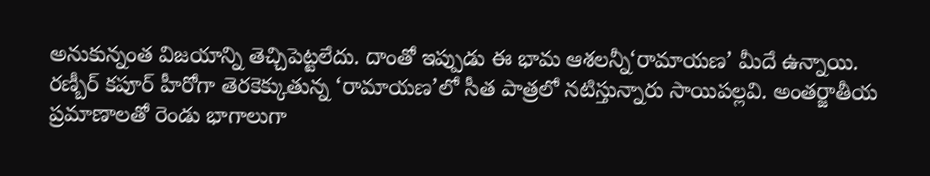అనుకున్నంత విజయాన్ని తెచ్చిపెట్టలేదు. దాంతో ఇప్పుడు ఈ భామ ఆశలన్నీ‘రామాయణ’ మీదే ఉన్నాయి. రణ్బీర్ కపూర్ హీరోగా తెరకెక్కుతున్న ‘రామాయణ’లో సీత పాత్రలో నటిస్తున్నారు సాయిపల్లవి. అంతర్జాతీయ ప్రమాణాలతో రెండు భాగాలుగా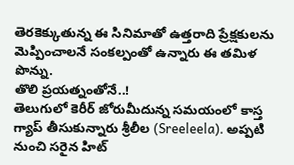తెరకెక్కుతున్న ఈ సినిమాతో ఉత్తరాది ప్రేక్షకులను మెప్పించాలనే సంకల్పంతో ఉన్నారు ఈ తమిళ పొన్ను.
తొలి ప్రయత్నంతోనే..!
తెలుగులో కెరీర్ జోరుమీదున్న సమయంలో కాస్త గ్యాప్ తీసుకున్నారు శ్రీలీల (Sreeleela). అప్పటి నుంచి సరైన హిట్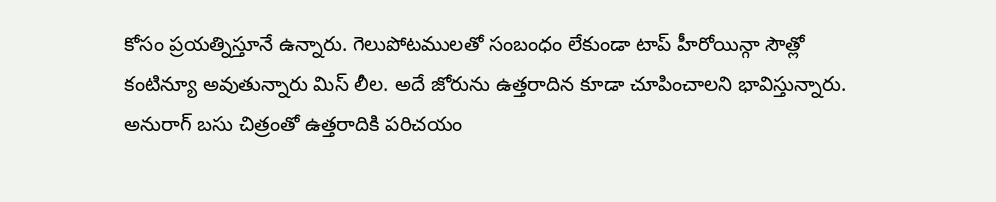కోసం ప్రయత్నిస్తూనే ఉన్నారు. గెలుపోటములతో సంబంధం లేకుండా టాప్ హీరోయిన్గా సౌత్లో కంటిన్యూ అవుతున్నారు మిస్ లీల. అదే జోరును ఉత్తరాదిన కూడా చూపించాలని భావిస్తున్నారు. అనురాగ్ బసు చిత్రంతో ఉత్తరాదికి పరిచయం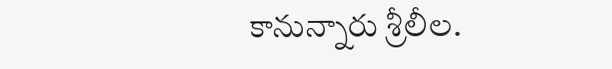కానున్నారు శ్రీలీల.